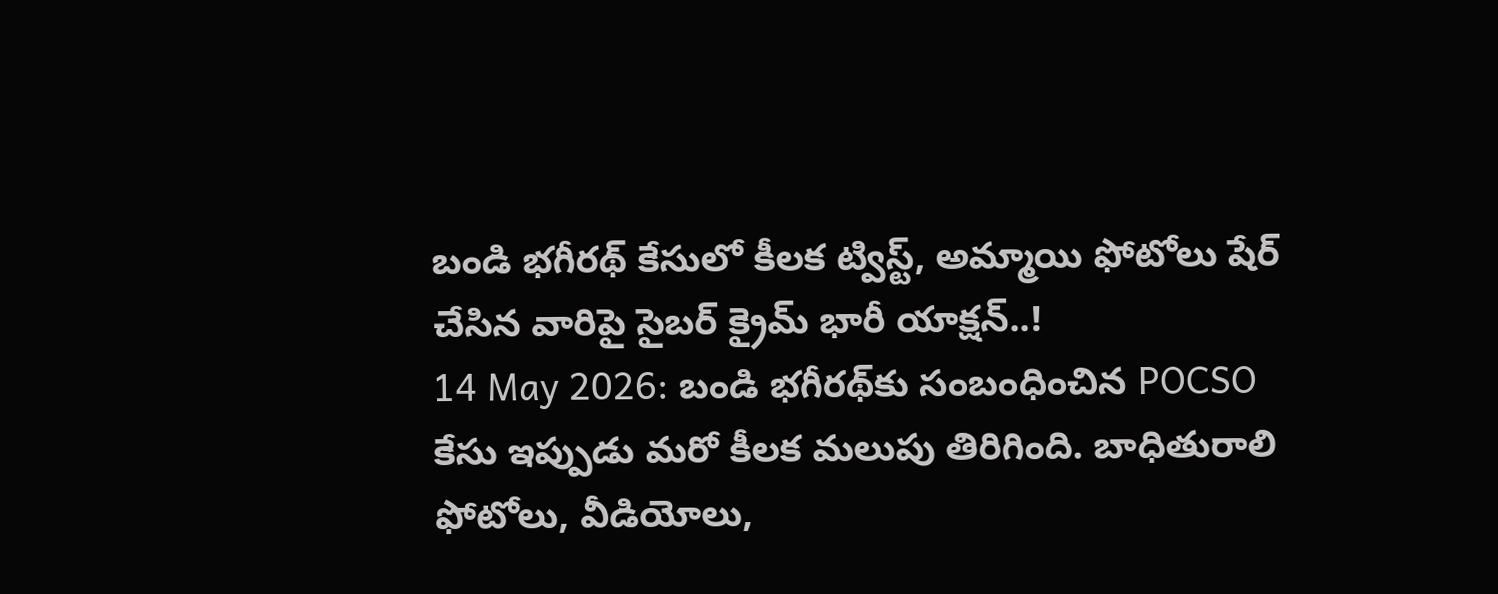బండి భగీరథ్ కేసులో కీలక ట్విస్ట్, అమ్మాయి ఫోటోలు షేర్ చేసిన వారిపై సైబర్ క్రైమ్ భారీ యాక్షన్..!
14 May 2026: బండి భగీరథ్‌కు సంబంధించిన POCSO కేసు ఇప్పుడు మరో కీలక మలుపు తిరిగింది. బాధితురాలి ఫోటోలు, వీడియోలు,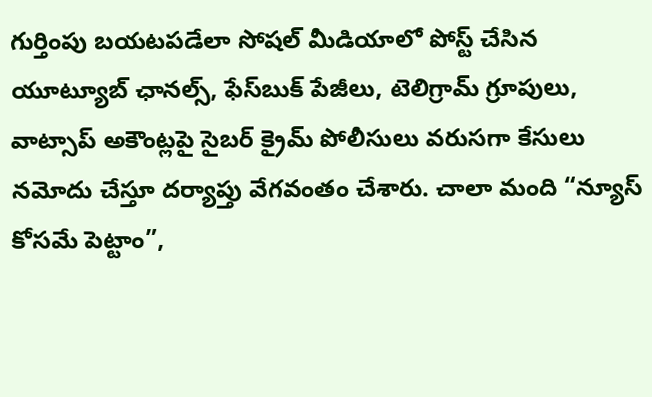గుర్తింపు బయటపడేలా సోషల్ మీడియాలో పోస్ట్ చేసిన యూట్యూబ్ ఛానల్స్, ఫేస్‌బుక్ పేజీలు, టెలిగ్రామ్ గ్రూపులు, వాట్సాప్ అకౌంట్లపై సైబర్ క్రైమ్ పోలీసులు వరుసగా కేసులు నమోదు చేస్తూ దర్యాప్తు వేగవంతం చేశారు. చాలా మంది “న్యూస్ కోసమే పెట్టాం”,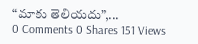“మాకు తెలియదు”,...
0 Comments 0 Shares 151 Views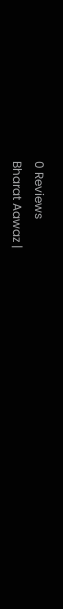0 Reviews
Bharat Aawaz |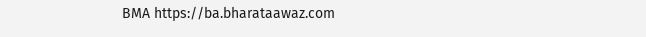BMA https://ba.bharataawaz.com